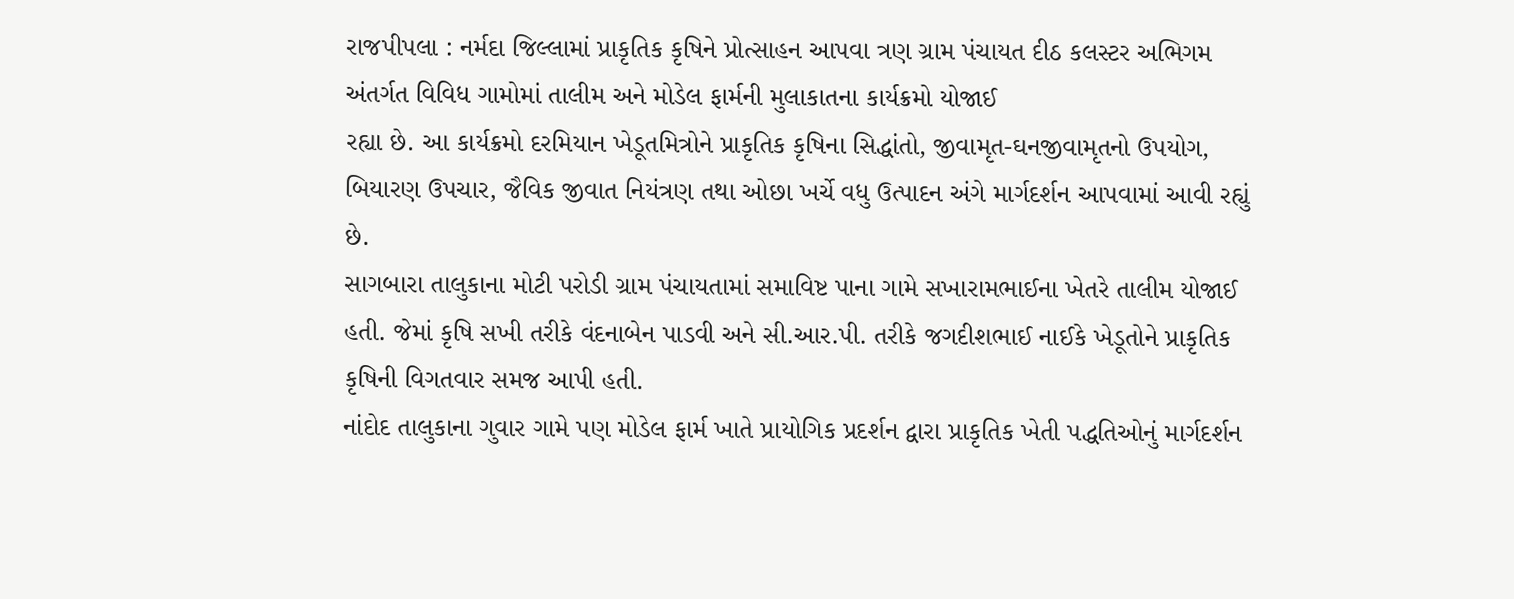રાજપીપલા : નર્મદા જિલ્લામાં પ્રાકૃતિક કૃષિને પ્રોત્સાહન આપવા ત્રણ ગ્રામ પંચાયત દીઠ કલસ્ટર અભિગમ અંતર્ગત વિવિધ ગામોમાં તાલીમ અને મોડેલ ફાર્મની મુલાકાતના કાર્યક્રમો યોજાઈ
રહ્યા છે. આ કાર્યક્રમો દરમિયાન ખેડૂતમિત્રોને પ્રાકૃતિક કૃષિના સિદ્ધાંતો, જીવામૃત-ઘનજીવામૃતનો ઉપયોગ, બિયારણ ઉપચાર, જૈવિક જીવાત નિયંત્રણ તથા ઓછા ખર્ચે વધુ ઉત્પાદન અંગે માર્ગદર્શન આપવામાં આવી રહ્યું છે.
સાગબારા તાલુકાના મોટી પરોડી ગ્રામ પંચાયતામાં સમાવિષ્ટ પાના ગામે સખારામભાઈના ખેતરે તાલીમ યોજાઈ હતી. જેમાં કૃષિ સખી તરીકે વંદનાબેન પાડવી અને સી.આર.પી. તરીકે જગદીશભાઈ નાઈકે ખેડૂતોને પ્રાકૃતિક કૃષિની વિગતવાર સમજ આપી હતી.
નાંદોદ તાલુકાના ગુવાર ગામે પણ મોડેલ ફાર્મ ખાતે પ્રાયોગિક પ્રદર્શન દ્વારા પ્રાકૃતિક ખેતી પદ્ધતિઓનું માર્ગદર્શન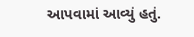આપવામાં આવ્યું હતું.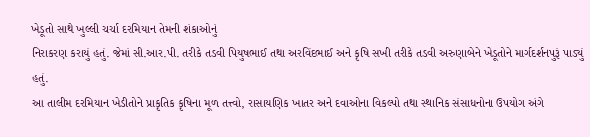ખેડૂતો સાથે ખુલ્લી ચર્ચા દરમિયાન તેમની શંકાઓનું
નિરાકરણ કરાયું હતું. જેમાં સી.આર.પી. તરીકે તડવી પિયુષભાઈ તથા અરવિંદભાઈ અને કૃષિ સખી તરીકે તડવી અરુણાબેને ખેડૂતોને માર્ગદર્શનપુરૂં પાડ્યું હતું.
આ તાલીમ દરમિયાન ખેડીતોને પ્રાકૃતિક કૃષિના મૂળ તત્ત્વો, રાસાયણિક ખાતર અને દવાઓના વિકલ્પો તથા સ્થાનિક સંસાધનોના ઉપયોગ અંગે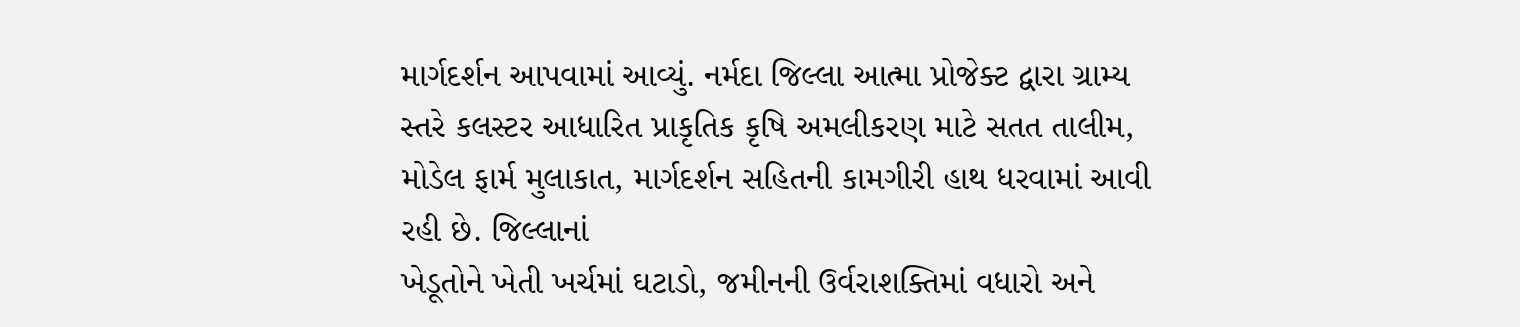માર્ગદર્શન આપવામાં આવ્યું. નર્મદા જિલ્લા આત્મા પ્રોજેક્ટ દ્વારા ગ્રામ્ય સ્તરે કલસ્ટર આધારિત પ્રાકૃતિક કૃષિ અમલીકરણ માટે સતત તાલીમ, મોડેલ ફાર્મ મુલાકાત, માર્ગદર્શન સહિતની કામગીરી હાથ ધરવામાં આવી રહી છે. જિલ્લાનાં
ખેડૂતોને ખેતી ખર્ચમાં ઘટાડો, જમીનની ઉર્વરાશક્તિમાં વધારો અને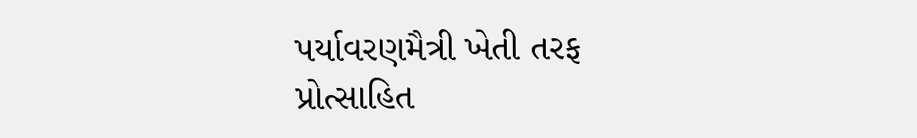પર્યાવરણમૈત્રી ખેતી તરફ પ્રોત્સાહિત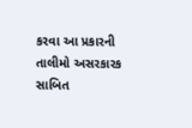કરવા આ પ્રકારની તાલીમો અસરકારક સાબિત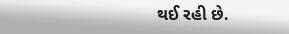થઈ રહી છે.